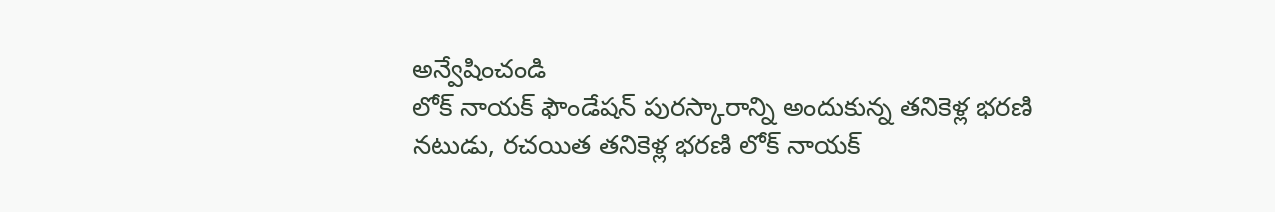అన్వేషించండి
లోక్ నాయక్ ఫౌండేషన్ పురస్కారాన్ని అందుకున్న తనికెళ్ల భరణి
నటుడు, రచయిత తనికెళ్ల భరణి లోక్ నాయక్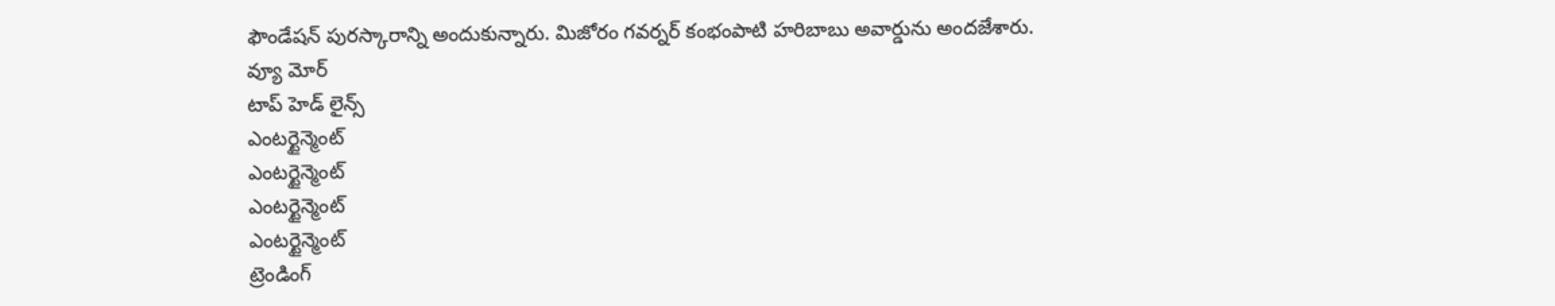ఫౌండేషన్ పురస్కారాన్ని అందుకున్నారు. మిజోరం గవర్నర్ కంభంపాటి హరిబాబు అవార్డును అందజేశారు.
వ్యూ మోర్
టాప్ హెడ్ లైన్స్
ఎంటర్టైన్మెంట్
ఎంటర్టైన్మెంట్
ఎంటర్టైన్మెంట్
ఎంటర్టైన్మెంట్
ట్రెండింగ్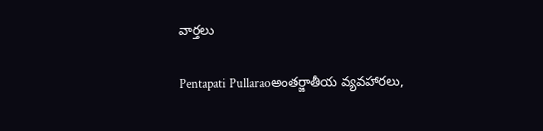వార్తలు

Pentapati Pullaraoఅంతర్జాతీయ వ్యవహారలు,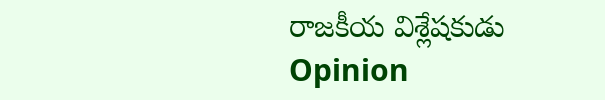రాజకీయ విశ్లేషకుడు
Opinion